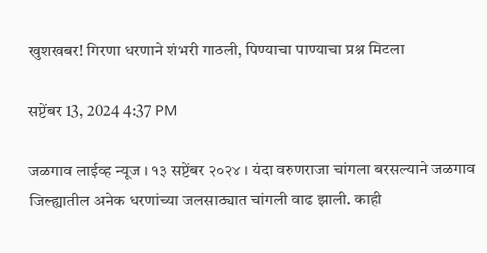खुशखबर! गिरणा धरणाने शंभरी गाठली, पिण्याचा पाण्याचा प्रश्न मिटला

सप्टेंबर 13, 2024 4:37 PM

जळगाव लाईव्ह न्यूज । १३ सप्टेंबर २०२४ । यंदा वरुणराजा चांगला बरसल्याने जळगाव जिल्ह्यातील अनेक धरणांच्या जलसाठ्यात चांगली वाढ झाली. काही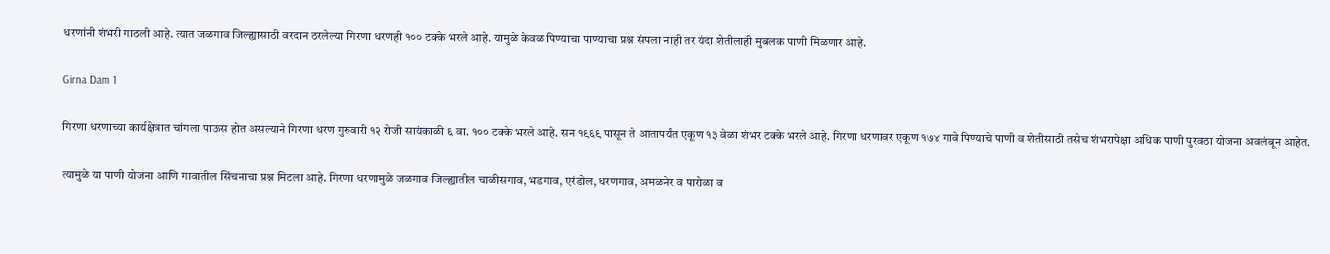धरणांनी शंभरी गाठली आहे. त्यात जळगाव जिल्ह्यासाठी वरदान ठरलेल्या गिरणा धरणही १०० टक्के भरले आहे. यामुळे केवळ पिण्याचा पाण्याचा प्रश्न संपला नाही तर यंदा शेतीलाही मुबलक पाणी मिळणार आहे.

Girna Dam 1

गिरणा धरणाच्या कार्यक्षेत्रात चांगला पाऊस होत असल्याने गिरणा धरण गुरुवारी १२ रोजी सायंकाळी ६ वा. १०० टक्के भरले आहे. सन १९६९ पासून ते आतापर्यंत एकूण १३ वेळा शंभर टक्के भरले आहे. गिरणा धरणावर एकूण १७४ गावे पिण्याचे पाणी व शेतीसाठी तसेच शंभरापेक्षा अधिक पाणी पुरवठा योजना अवलंबून आहेत.

त्यामुळे या पाणी योजना आणि गावातील सिंचनाचा प्रश्न मिटला आहे. गिरणा धरणामुळे जळगाव जिल्ह्यातील चाळीसगाव, भडगाव, एरंडोल, धरणगाव, अमळनेर व पारोळा व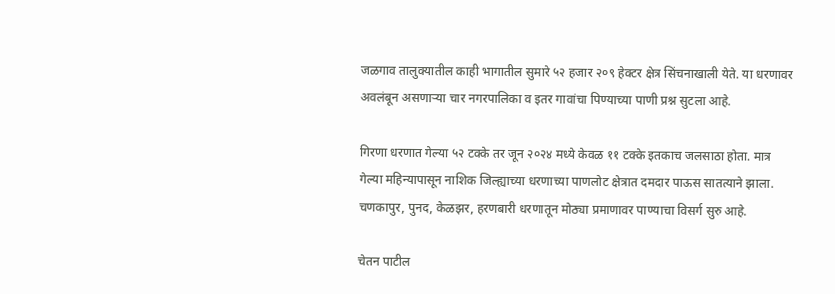जळगाव तालुक्यातील काही भागातील सुमारे ५२ हजार २०९ हेक्टर क्षेत्र सिंचनाखाली येते. या धरणावर अवलंबून असणाऱ्या चार नगरपालिका व इतर गावांचा पिण्याच्या पाणी प्रश्न सुटला आहे.

गिरणा धरणात गेल्या ५२ टक्के तर जून २०२४ मध्ये केवळ ११ टक्के इतकाच जलसाठा होता. मात्र गेल्या महिन्यापासून नाशिक जिल्ह्याच्या धरणाच्या पाणलोट क्षेत्रात दमदार पाऊस सातत्याने झाला. चणकापुर, पुनद, केळझर, हरणबारी धरणातून मोठ्या प्रमाणावर पाण्याचा विसर्ग सुरु आहे.

चेतन पाटील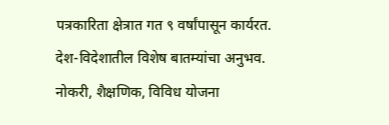पत्रकारिता क्षेत्रात गत ९ वर्षांपासून कार्यरत. देश-विदेशातील विशेष बातम्यांचा अनुभव. नोकरी, शैक्षणिक, विविध योजना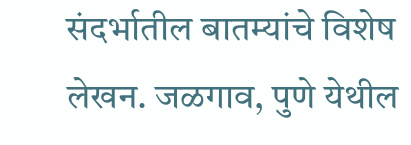संदर्भातील बातम्यांचे विशेष लेखन. जळगाव, पुणे येथील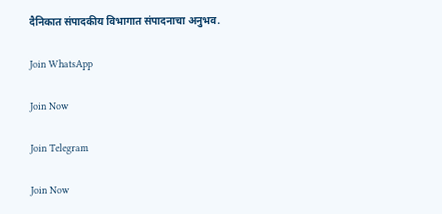दैनिकात संपादकीय विभागात संपादनाचा अनुभव.

Join WhatsApp

Join Now

Join Telegram

Join Now